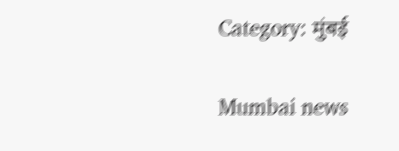Category: मुंबई

Mumbai news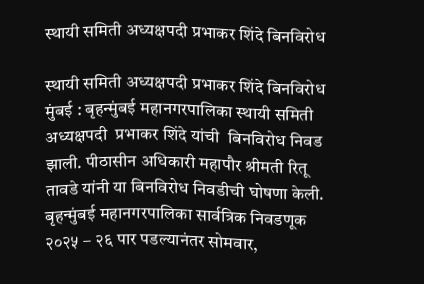स्‍थायी समिती अध्यक्षपदी प्रभाकर शिंदे बिनविरोध

स्‍थायी समिती अध्यक्षपदी प्रभाकर शिंदे बिनविरोध मुंबई : बृहन्‍मुंबई महानगरपालिका स्‍थायी समिती अध्यक्षपदी  प्रभाकर शिंदे यांची  बिनविरोध निवड झाली. पीठासीन अधिकारी महापौर श्रीमती रितू तावडे यांनी या बिनविरोध निवडीची घोषणा केली.  बृहन्मुंबई महानगरपालिका सार्वत्रिक निवडणूक २०२५ – २६ पार पडल्यानंतर सोमवार,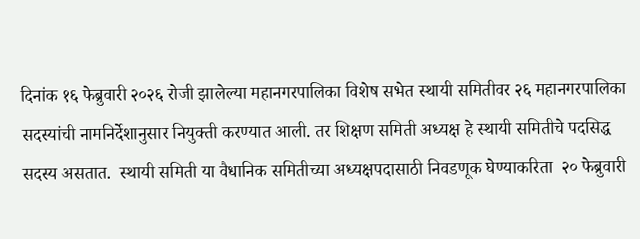दिनांक १६ फेब्रुवारी २०२६ रोजी झालेल्या महानगरपालिका विशेष सभेत स्‍थायी समितीवर २६ महानगरपालिका सदस्यांची नामनिर्देशानुसार नियुक्ती करण्यात आली. तर शिक्षण समिती अध्यक्ष हे स्थायी समितीचे पदसिद्ध सदस्य असतात.  स्थायी समिती या वैधानिक समितीच्या अध्यक्षपदासाठी निवडणूक घेण्याकरिता  २० फेब्रुवारी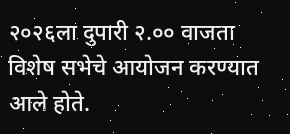२०२६ला दुपारी २.०० वाजता विशेष सभेचे आयोजन करण्‍यात आले होते.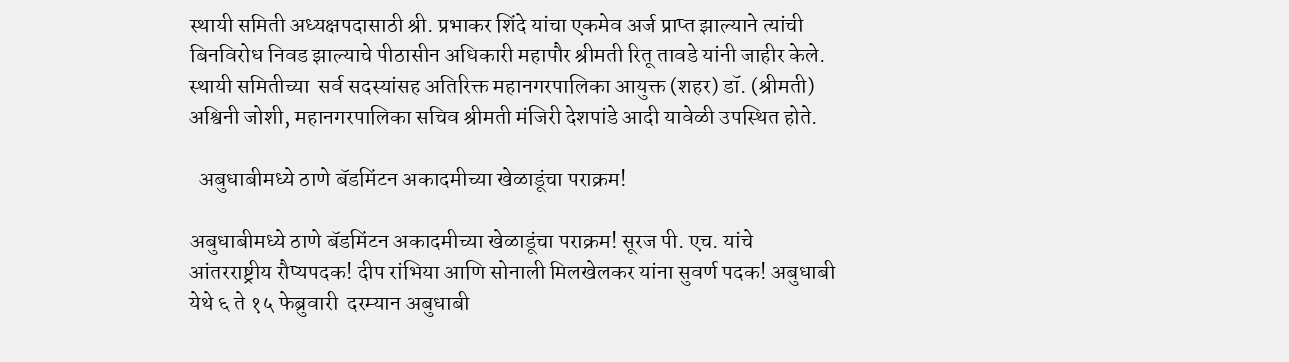स्‍थायी समिती अध्यक्षपदासाठी श्री. प्रभाकर शिंदे यांचा एकमेव अर्ज प्राप्‍त झाल्‍याने त्‍यांची बिनविरोध निवड झाल्‍याचे पीठासीन अधिकारी महापौर श्रीमती रितू तावडे यांनी जाहीर केले.  स्थायी समितीच्या  सर्व सदस्यांसह अतिरिक्त महानगरपालिका आयुक्त (शहर) डॉ. (श्रीमती) अश्विनी जोशी, महानगरपालिका सचिव श्रीमती मंजिरी देशपांडे आदी यावेळी उपस्थित होते.

  अबुधाबीमध्ये ठाणे बॅडमिंटन अकादमीच्या खेळाडूंचा पराक्रम!

अबुधाबीमध्ये ठाणे बॅडमिंटन अकादमीच्या खेळाडूंचा पराक्रम! सूरज पी. एच. यांचे  आंतरराष्ट्रीय रौप्यपदक! दीप रांभिया आणि सोनाली मिलखेलकर यांना सुवर्ण पदक! अबुधाबी येथे ६ ते १५ फेब्रुवारी  दरम्यान अबुधाबी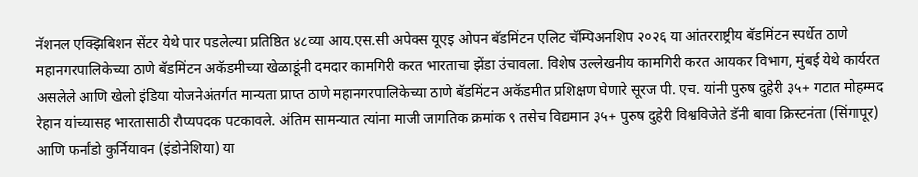नॅशनल एक्झिबिशन सेंटर येथे पार पडलेल्या प्रतिष्ठित ४८व्या आय.एस.सी अपेक्स यूएइ ओपन बॅडमिंटन एलिट चॅम्पिअनशिप २०२६ या आंतरराष्ट्रीय बॅडमिंटन स्पर्धेत ठाणे महानगरपालिकेच्या ठाणे बॅडमिंटन अकॅडमीच्या खेळाडूंनी दमदार कामगिरी करत भारताचा झेंडा उंचावला. विशेष उल्लेखनीय कामगिरी करत आयकर विभाग, मुंबई येथे कार्यरत असलेले आणि खेलो इंडिया योजनेअंतर्गत मान्यता प्राप्त ठाणे महानगरपालिकेच्या ठाणे बॅडमिंटन अकॅडमीत प्रशिक्षण घेणारे सूरज पी. एच. यांनी पुरुष दुहेरी ३५+ गटात मोहम्मद रेहान यांच्यासह भारतासाठी रौप्यपदक पटकावले. अंतिम सामन्यात त्यांना माजी जागतिक क्रमांक ९ तसेच विद्यमान ३५+ पुरुष दुहेरी विश्वविजेते डॅनी बावा क्रिस्टनंता (सिंगापूर) आणि फर्नांडो कुर्नियावन (इंडोनेशिया) या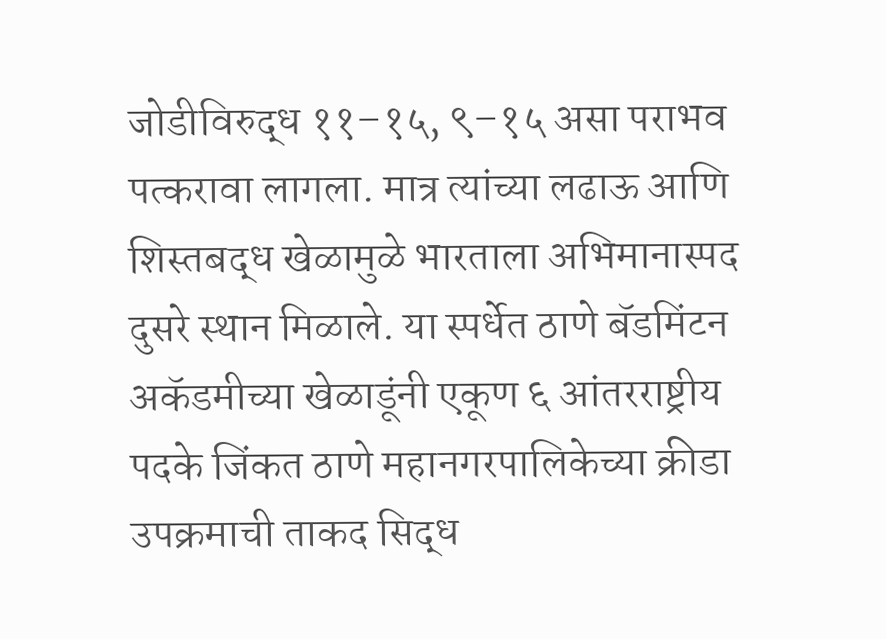जोडीविरुद्ध ११–१५, ९–१५ असा पराभव पत्करावा लागला. मात्र त्यांच्या लढाऊ आणि शिस्तबद्ध खेळामुळे भारताला अभिमानास्पद दुसरे स्थान मिळाले. या स्पर्धेत ठाणे बॅडमिंटन अकॅडमीच्या खेळाडूंनी एकूण ६ आंतरराष्ट्रीय पदके जिंकत ठाणे महानगरपालिकेच्या क्रीडा उपक्रमाची ताकद सिद्ध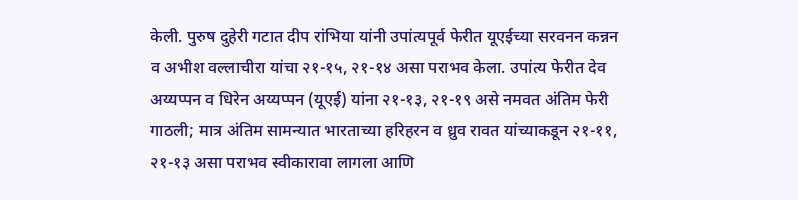केली. पुरुष दुहेरी गटात दीप रांभिया यांनी उपांत्यपूर्व फेरीत यूएईच्या सरवनन कन्नन व अभीश वल्लाचीरा यांचा २१-१५, २१-१४ असा पराभव केला. उपांत्य फेरीत देव अय्यप्पन व धिरेन अय्यप्पन (यूएई) यांना २१-१३, २१-१९ असे नमवत अंतिम फेरी गाठली; मात्र अंतिम सामन्यात भारताच्या हरिहरन व ध्रुव रावत यांच्याकडून २१-११, २१-१३ असा पराभव स्वीकारावा लागला आणि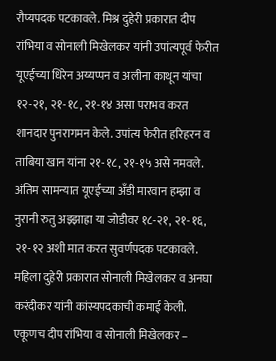रौप्यपदक पटकावले. मिश्र दुहेरी प्रकारात दीप रांभिया व सोनाली मिखेलकर यांनी उपांत्यपूर्व फेरीत यूएईच्या धिरेन अय्यप्पन व अलीना काथून यांचा १२-२१, २१-१८, २१-१४ असा पराभव करत शानदार पुनरागमन केले. उपांत्य फेरीत हरिहरन व ताबिया खान यांना २१-१८, २१-१५ असे नमवले. अंतिम सामन्यात यूएईच्या अँडी मारवान हम्झा व नुरानी रुतु अझ्झाह्रा या जोडीवर १८-२१, २१-१६, २१-१२ अशी मात करत सुवर्णपदक पटकावले. महिला दुहेरी प्रकारात सोनाली मिखेलकर व अनघा करंदीकर यांनी कांस्यपदकाची कमाई केली. एकूणच दीप रांभिया व सोनाली मिखेलकर –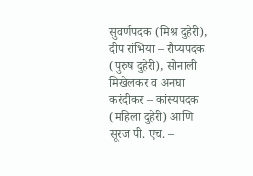सुवर्णपदक (मिश्र दुहेरी), दीप रांभिया – रौप्यपदक (पुरुष दुहेरी), सोनाली मिखेलकर व अनघा करंदीकर – कांस्यपदक (महिला दुहेरी) आणि सूरज पी. एच. –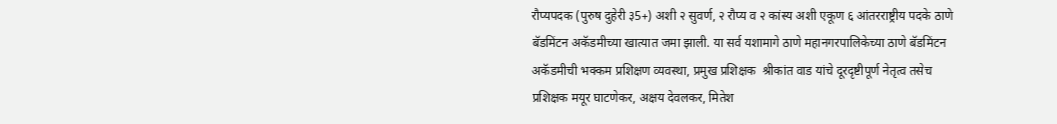रौप्यपदक (पुरुष दुहेरी ३5+) अशी २ सुवर्ण, २ रौप्य व २ कांस्य अशी एकूण ६ आंतरराष्ट्रीय पदके ठाणे बॅडमिंटन अकॅडमीच्या खात्यात जमा झाली. या सर्व यशामागे ठाणे महानगरपालिकेच्या ठाणे बॅडमिंटन अकॅडमीची भक्कम प्रशिक्षण व्यवस्था, प्रमुख प्रशिक्षक  श्रीकांत वाड यांचे दूरदृष्टीपूर्ण नेतृत्व तसेच प्रशिक्षक मयूर घाटणेकर, अक्षय देवलकर, मितेश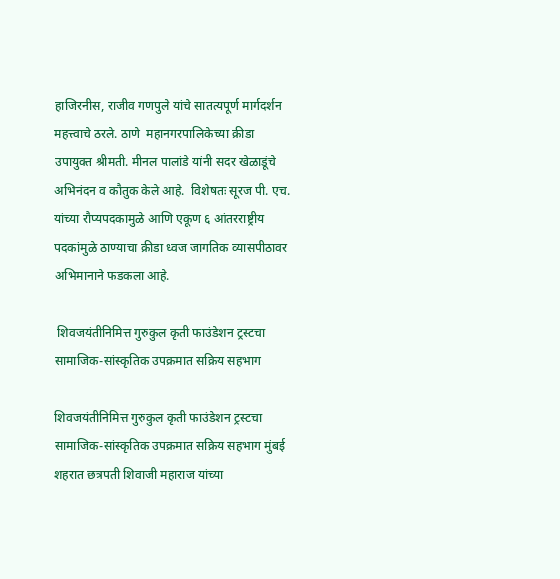हाजिरनीस, राजीव गणपुले यांचे सातत्यपूर्ण मार्गदर्शन महत्त्वाचे ठरले. ठाणे  महानगरपालिकेच्या क्रीडा उपायुक्त श्रीमती. मीनल पालांडे यांनी सदर खेळाडूंचे अभिनंदन व कौतुक केले आहे.  विशेषतः सूरज पी. एच. यांच्या रौप्यपदकामुळे आणि एकूण ६ आंतरराष्ट्रीय पदकांमुळे ठाण्याचा क्रीडा ध्वज जागतिक व्यासपीठावर अभिमानाने फडकला आहे.

 शिवजयंतीनिमित्त गुरुकुल कृती फाउंडेशन ट्रस्टचा सामाजिक-सांस्कृतिक उपक्रमात सक्रिय सहभाग

शिवजयंतीनिमित्त गुरुकुल कृती फाउंडेशन ट्रस्टचा सामाजिक-सांस्कृतिक उपक्रमात सक्रिय सहभाग मुंबई शहरात छत्रपती शिवाजी महाराज यांच्या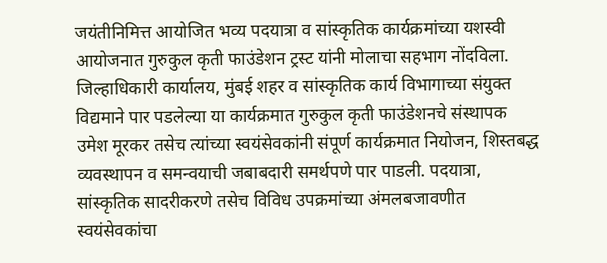जयंतीनिमित्त आयोजित भव्य पदयात्रा व सांस्कृतिक कार्यक्रमांच्या यशस्वी आयोजनात गुरुकुल कृती फाउंडेशन ट्रस्ट यांनी मोलाचा सहभाग नोंदविला. जिल्हाधिकारी कार्यालय, मुंबई शहर व सांस्कृतिक कार्य विभागाच्या संयुक्त विद्यमाने पार पडलेल्या या कार्यक्रमात गुरुकुल कृती फाउंडेशनचे संस्थापक  उमेश मूरकर तसेच त्यांच्या स्वयंसेवकांनी संपूर्ण कार्यक्रमात नियोजन, शिस्तबद्ध व्यवस्थापन व समन्वयाची जबाबदारी समर्थपणे पार पाडली. पदयात्रा, सांस्कृतिक सादरीकरणे तसेच विविध उपक्रमांच्या अंमलबजावणीत स्वयंसेवकांचा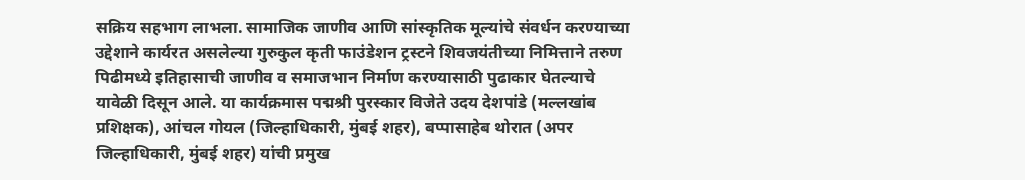सक्रिय सहभाग लाभला. सामाजिक जाणीव आणि सांस्कृतिक मूल्यांचे संवर्धन करण्याच्या उद्देशाने कार्यरत असलेल्या गुरुकुल कृती फाउंडेशन ट्रस्टने शिवजयंतीच्या निमित्ताने तरुण पिढीमध्ये इतिहासाची जाणीव व समाजभान निर्माण करण्यासाठी पुढाकार घेतल्याचे यावेळी दिसून आले. या कार्यक्रमास पद्मश्री पुरस्कार विजेते उदय देशपांडे (मल्लखांब प्रशिक्षक), आंचल गोयल (जिल्हाधिकारी, मुंबई शहर), बप्पासाहेब थोरात (अपर जिल्हाधिकारी, मुंबई शहर) यांची प्रमुख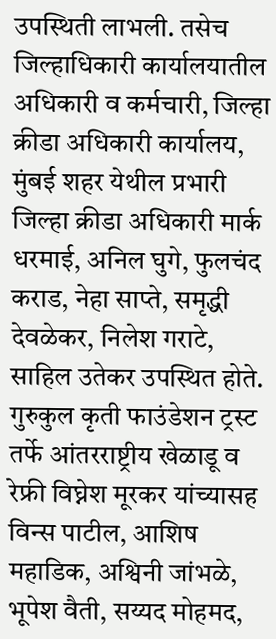उपस्थिती लाभली. तसेच जिल्हाधिकारी कार्यालयातील अधिकारी व कर्मचारी, जिल्हा क्रीडा अधिकारी कार्यालय, मुंबई शहर येथील प्रभारी जिल्हा क्रीडा अधिकारी मार्क धरमाई, अनिल घुगे, फुलचंद कराड, नेहा साप्ते, समृद्धी देवळेकर, निलेश गराटे, साहिल उतेकर उपस्थित होते. गुरुकुल कृती फाउंडेशन ट्रस्ट तर्फे आंतरराष्ट्रीय खेळाडू व रेफ्री विघ्नेश मूरकर यांच्यासह विन्स पाटील, आशिष महाडिक, अश्विनी जांभळे, भूपेश वैती, सय्यद मोहमद,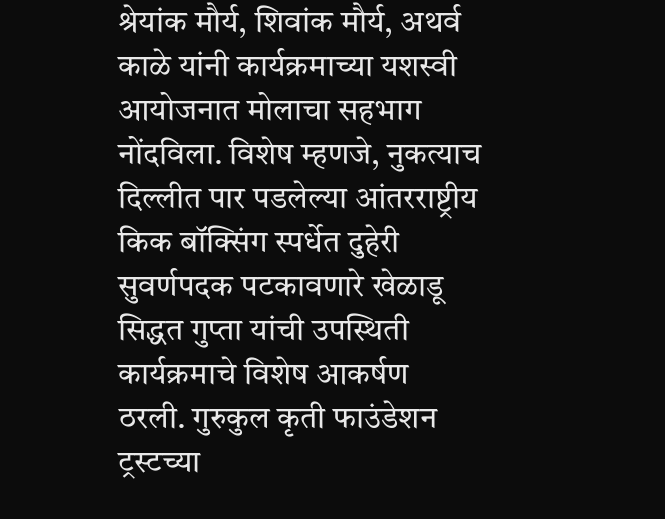श्रेयांक मौर्य, शिवांक मौर्य, अथर्व काळे यांनी कार्यक्रमाच्या यशस्वी आयोजनात मोलाचा सहभाग नोंदविला. विशेष म्हणजे, नुकत्याच दिल्लीत पार पडलेल्या आंतरराष्ट्रीय किक बॉक्सिंग स्पर्धेत दुहेरी सुवर्णपदक पटकावणारे खेळाडू सिद्धत गुप्ता यांची उपस्थिती कार्यक्रमाचे विशेष आकर्षण ठरली. गुरुकुल कृती फाउंडेशन ट्रस्टच्या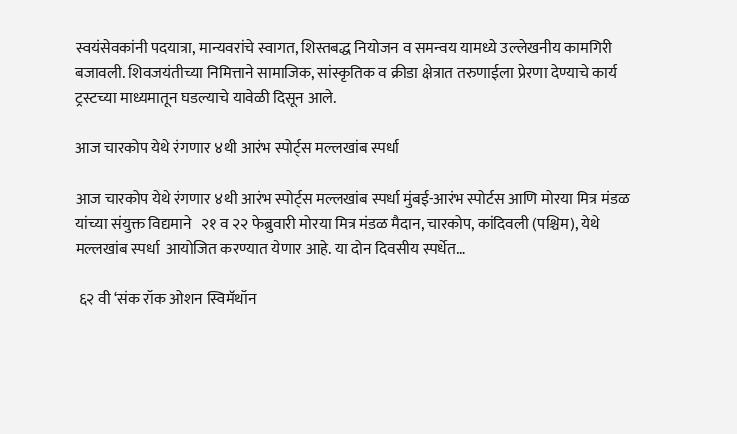स्वयंसेवकांनी पदयात्रा, मान्यवरांचे स्वागत, शिस्तबद्ध नियोजन व समन्वय यामध्ये उल्लेखनीय कामगिरी बजावली. शिवजयंतीच्या निमित्ताने सामाजिक, सांस्कृतिक व क्रीडा क्षेत्रात तरुणाईला प्रेरणा देण्याचे कार्य ट्रस्टच्या माध्यमातून घडल्याचे यावेळी दिसून आले.

आज चारकोप येथे रंगणार ४थी आरंभ स्पोर्ट्स मल्लखांब स्पर्धा

आज चारकोप येथे रंगणार ४थी आरंभ स्पोर्ट्स मल्लखांब स्पर्धा मुंबई-आरंभ स्पोर्टस आणि मोरया मित्र मंडळ यांच्या संयुक्त विद्यमाने   २१ व २२ फेब्रुवारी मोरया मित्र मंडळ मैदान, चारकोप, कांदिवली (पश्चिम), येथे मल्लखांब स्पर्धा  आयोजित करण्यात येणार आहे. या दोन दिवसीय स्पर्धेत…

 ६२ वी ‘संक रॉक ओशन स्विमॅथॉन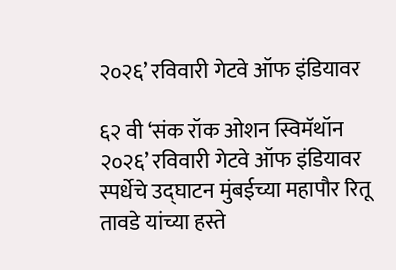२०२६’ रविवारी गेटवे ऑफ इंडियावर

६२ वी ‘संक रॉक ओशन स्विमॅथॉन २०२६’ रविवारी गेटवे ऑफ इंडियावर स्पर्धेचे उद्घाटन मुंबईच्या महापौर रितू तावडे यांच्या हस्ते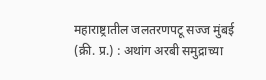महाराष्ट्रातील जलतरणपटू सज्ज मुंबई (क्री. प्र.) : अथांग अरबी समुद्राच्या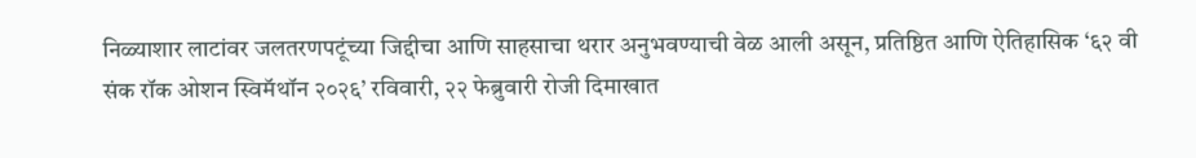निळ्याशार लाटांवर जलतरणपटूंच्या जिद्दीचा आणि साहसाचा थरार अनुभवण्याची वेळ आली असून, प्रतिष्ठित आणि ऐतिहासिक ‘६२ वी संक रॉक ओशन स्विमॅथॉन २०२६’ रविवारी, २२ फेब्रुवारी रोजी दिमाखात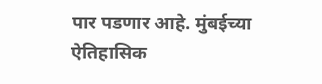पार पडणार आहे. मुंबईच्या ऐतिहासिक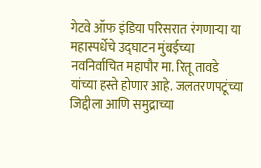गेटवे ऑफ इंडिया परिसरात रंगणाऱ्या या महास्पर्धेचे उद्घाटन मुंबईच्या नवनिर्वाचित महापौर मा. रितू तावडे यांच्या हस्ते होणार आहे. जलतरणपटूंच्या जिद्दीला आणि समुद्राच्या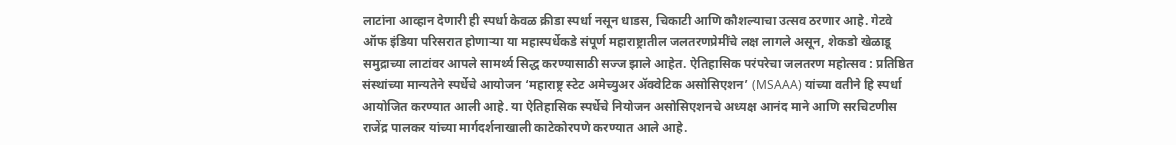लाटांना आव्हान देणारी ही स्पर्धा केवळ क्रीडा स्पर्धा नसून धाडस, चिकाटी आणि कौशल्याचा उत्सव ठरणार आहे. गेटवे ऑफ इंडिया परिसरात होणाऱ्या या महास्पर्धेकडे संपूर्ण महाराष्ट्रातील जलतरणप्रेमींचे लक्ष लागले असून, शेकडो खेळाडू समुद्राच्या लाटांवर आपले सामर्थ्य सिद्ध करण्यासाठी सज्ज झाले आहेत. ऐतिहासिक परंपरेचा जलतरण महोत्सव : प्रतिष्ठित संस्थांच्या मान्यतेने स्पर्धेचे आयोजन ‘महाराष्ट्र स्टेट अमेच्युअर ॲक्वेटिक असोसिएशन’ (MSAAA) यांच्या वतीने हि स्पर्धा आयोजित करण्यात आली आहे. या ऐतिहासिक स्पर्धेचे नियोजन असोसिएशनचे अध्यक्ष आनंद माने आणि सरचिटणीस राजेंद्र पालकर यांच्या मार्गदर्शनाखाली काटेकोरपणे करण्यात आले आहे.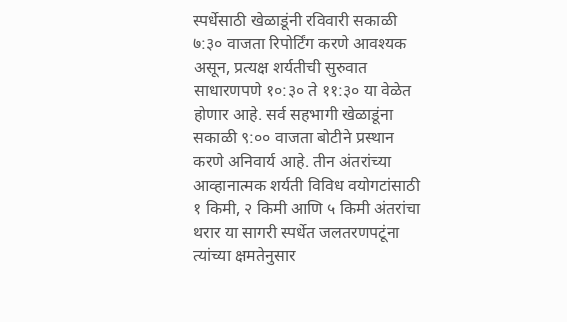स्पर्धेसाठी खेळाडूंनी रविवारी सकाळी ७:३० वाजता रिपोर्टिंग करणे आवश्यक असून, प्रत्यक्ष शर्यतीची सुरुवात साधारणपणे १०:३० ते ११:३० या वेळेत होणार आहे. सर्व सहभागी खेळाडूंना सकाळी ९:०० वाजता बोटीने प्रस्थान करणे अनिवार्य आहे. तीन अंतरांच्या आव्हानात्मक शर्यती विविध वयोगटांसाठी १ किमी, २ किमी आणि ५ किमी अंतरांचा थरार या सागरी स्पर्धेत जलतरणपटूंना त्यांच्या क्षमतेनुसार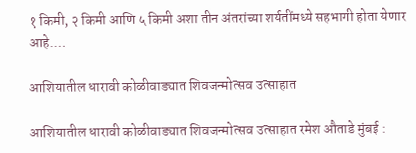१ किमी, २ किमी आणि ५ किमी अशा तीन अंतरांच्या शर्यतींमध्ये सहभागी होता येणार आहे.…

आशियातील धारावी कोळीवाड्यात शिवजन्मोत्सव उत्साहात

आशियातील धारावी कोळीवाड्यात शिवजन्मोत्सव उत्साहात रमेश औताडे मुंबई :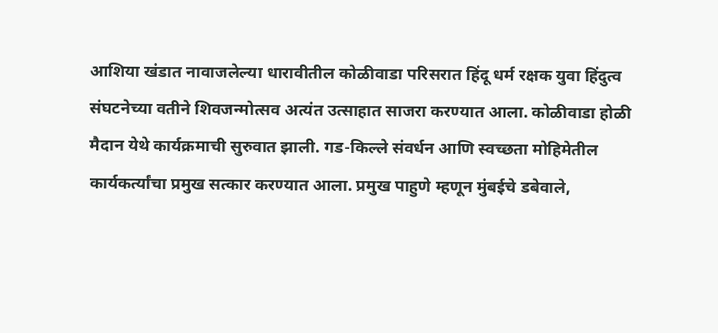आशिया खंडात नावाजलेल्या धारावीतील कोळीवाडा परिसरात हिंदू धर्म रक्षक युवा हिंदुत्व संघटनेच्या वतीने शिवजन्मोत्सव अत्यंत उत्साहात साजरा करण्यात आला. कोळीवाडा होळी मैदान येथे कार्यक्रमाची सुरुवात झाली. गड-किल्ले संवर्धन आणि स्वच्छता मोहिमेतील कार्यकर्त्यांचा प्रमुख सत्कार करण्यात आला. प्रमुख पाहुणे म्हणून मुंबईचे डबेवाले,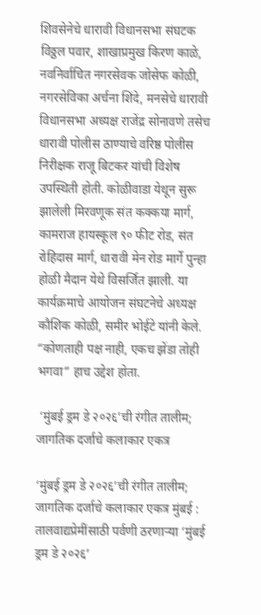शिवसेनेचे धारावी विधानसभा संघटक विठ्ठल पवार, शाखाप्रमुख किरण काळे, नवनिर्वाचित नगरसेवक जोसेफ कोळी, नगरसेविका अर्चना शिंदे, मनसेचे धारावी विधानसभा अध्यक्ष राजेंद्र सोनावणे तसेच धारावी पोलीस ठाण्याचे वरिष्ठ पोलीस निरीक्षक राजू बिटकर यांची विशेष उपस्थिती होती. कोळीवाडा येथून सुरू झालेली मिरवणूक संत कक्कया मार्ग, कामराज हायस्कूल ९० फीट रोड, संत रोहिदास मार्ग, धारावी मेन रोड मार्गे पुन्हा होळी मैदान येथे विसर्जित झाली. या कार्यक्रमाचे आयोजन संघटनेचे अध्यक्ष कौशिक कोळी, समीर भोईटे यांनी केले. “कोणताही पक्ष नाही, एकच झेंडा तोही भगवा” हाच उद्देश होता.

 ‘मुंबई ड्रम डे २०२६’ची रंगीत तालीम; जागतिक दर्जाचे कलाकार एकत्र

‘मुंबई ड्रम डे २०२६’ची रंगीत तालीम; जागतिक दर्जाचे कलाकार एकत्र मुंबई : तालवाद्यप्रेमींसाठी पर्वणी ठरणाऱ्या ‘मुंबई ड्रम डे २०२६’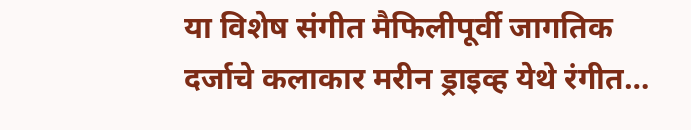या विशेष संगीत मैफिलीपूर्वी जागतिक दर्जाचे कलाकार मरीन ड्राइव्ह येथे रंगीत…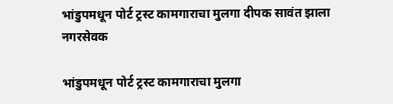भांडुपमधून पोर्ट ट्रस्ट कामगाराचा मुलगा दीपक सावंत झाला नगरसेवक

भांडुपमधून पोर्ट ट्रस्ट कामगाराचा मुलगा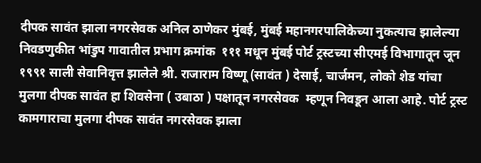दीपक सावंत झाला नगरसेवक अनिल ठाणेकर मुंबई, मुंबई महानगरपालिकेच्या नुकत्याच झालेल्या निवडणुकीत भांडुप गावातील प्रभाग क्रमांक  १११ मधून मुंबई पोर्ट ट्रस्टच्या सीएमई विभागातून जून १९९१ साली सेवानिवृत्त झालेले श्री. राजाराम विष्णू (सावंत ) देसाई, चार्जमन, लोको शेड यांचा मुलगा दीपक सावंत हा शिवसेना ( उबाठा ) पक्षातून नगरसेवक  म्हणून निवडून आला आहे. पोर्ट ट्रस्ट कामगाराचा मुलगा दीपक सावंत नगरसेवक झाला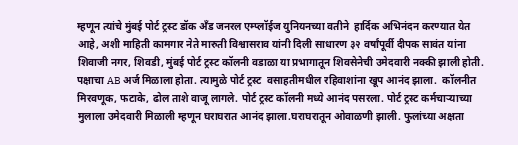म्हणून त्यांचे मुंबई पोर्ट ट्रस्ट डॉक अँड जनरल एम्प्लॉईज युनियनच्या वतीने  हार्दिक अभिनंदन करण्यात येत आहे, अशी माहिती कामगार नेते मारुती विश्वासराव यांनी दिली साधारण ३२ वर्षांपूर्वी दीपक सावंत यांना शिवाजी नगर, शिवडी, मुंबई पोर्ट ट्रस्ट कॉलनी वडाळा या प्रभागातून शिवसेनेची उमेदवारी नक्की झाली होती. पक्षाचा AB अर्ज मिळाला होता. त्यामुळे पोर्ट ट्रस्ट  वसाहतीमधील रहिवाशांना खूप आनंद झाला.  कॉलनीत मिरवणूक, फटाके, ढोल ताशे वाजू लागले. पोर्ट ट्रस्ट कॉलनी मध्ये आनंद पसरला. पोर्ट ट्रस्ट कर्मचाऱ्याच्या मुलाला उमेदवारी मिळाली म्हणून घराघरात आनंद झाला.घराघरातून ओवाळणी झाली. फुलांच्या अक्षता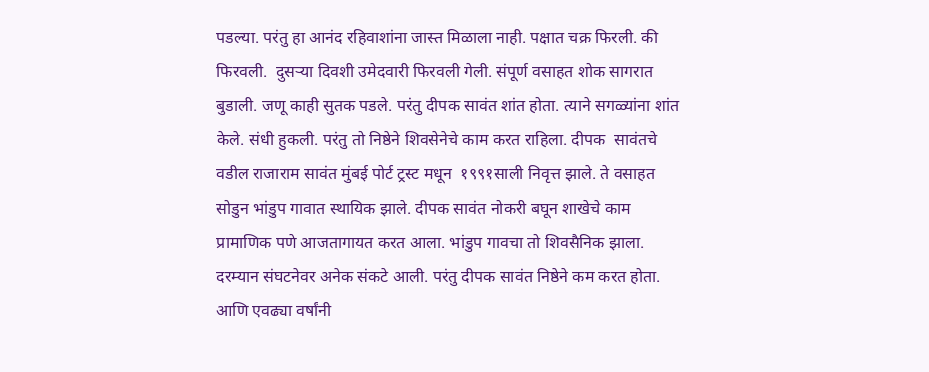पडल्या. परंतु हा आनंद रहिवाशांना जास्त मिळाला नाही. पक्षात चक्र फिरली. की फिरवली.  दुसऱ्या दिवशी उमेदवारी फिरवली गेली. संपूर्ण वसाहत शोक सागरात बुडाली. जणू काही सुतक पडले. परंतु दीपक सावंत शांत होता. त्याने सगळ्यांना शांत केले. संधी हुकली. परंतु तो निष्ठेने शिवसेनेचे काम करत राहिला. दीपक  सावंतचे वडील राजाराम सावंत मुंबई पोर्ट ट्रस्ट मधून  १९९१साली निवृत्त झाले. ते वसाहत सोडुन भांडुप गावात स्थायिक झाले. दीपक सावंत नोकरी बघून शाखेचे काम प्रामाणिक पणे आजतागायत करत आला. भांडुप गावचा तो शिवसैनिक झाला. दरम्यान संघटनेवर अनेक संकटे आली. परंतु दीपक सावंत निष्ठेने कम करत होता. आणि एवढ्या वर्षांनी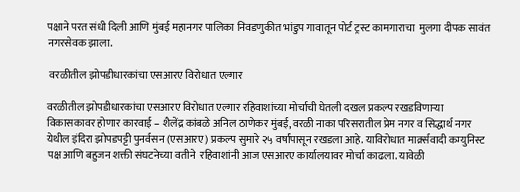पक्षाने परत संधी दिली आणि मुंबई महानगर पालिका निवडणुकीत भांडुप गावातून पोर्ट ट्रस्ट कामगाराचा  मुलगा दीपक सावंत नगरसेवक झाला.

 वरळीतील झोपडीधारकांचा एसआरए विरोधात एल्गार

वरळीतील झोपडीधारकांचा एसआरए विरोधात एल्गार रहिवाशांच्या मोर्चाची घेतली दखल प्रकल्प रखडविणाऱ्या विकासकावर होणार कारवाई – शैलेंद्र कांबळे अनिल ठाणेकर मुंबई, वरळी नाका परिसरातील प्रेम नगर व सिद्धार्थ नगर येथील इंदिरा झोपडपट्टी पुनर्वसन (एसआरए) प्रकल्प सुमारे २५ वर्षांपासून रखडला आहे. याविरोधात मार्क्र्सवादी कम्युनिस्ट पक्ष आणि बहुजन शक्ती संघटनेच्या वतीने  रहिवाशांनी आज एसआरए कार्यालयावर मोर्चा काढला. यावेळी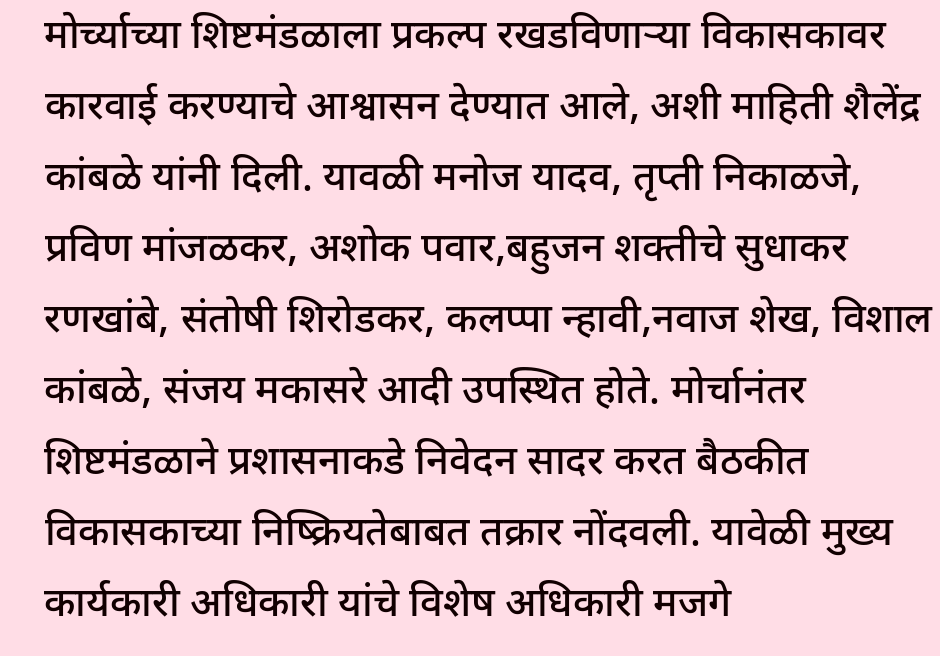मोर्च्याच्या शिष्टमंडळाला प्रकल्प रखडविणाऱ्या विकासकावर कारवाई करण्याचे आश्वासन देण्यात आले, अशी माहिती शैलेंद्र कांबळे यांनी दिली. यावळी मनोज यादव, तृप्ती निकाळजे, प्रविण मांजळकर, अशोक पवार,बहुजन शक्तीचे सुधाकर रणखांबे, संतोषी शिरोडकर, कलप्पा न्हावी,नवाज शेख, विशाल कांबळे, संजय मकासरे आदी उपस्थित होते. मोर्चानंतर शिष्टमंडळाने प्रशासनाकडे निवेदन सादर करत बैठकीत विकासकाच्या निष्क्रियतेबाबत तक्रार नोंदवली. यावेळी मुख्य कार्यकारी अधिकारी यांचे विशेष अधिकारी मजगे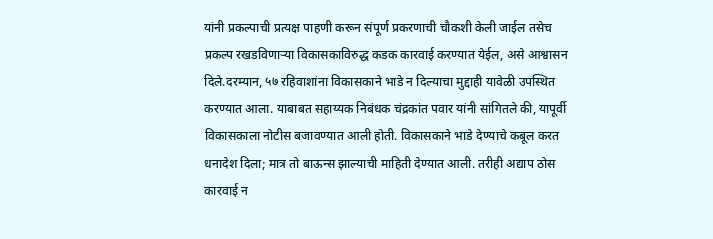यांनी प्रकल्पाची प्रत्यक्ष पाहणी करून संपूर्ण प्रकरणाची चौकशी केली जाईल तसेच प्रकल्प रखडविणाऱ्या विकासकाविरुद्ध कडक कारवाई करण्यात येईल, असे आश्वासन दिले.दरम्यान, ५७ रहिवाशांना विकासकाने भाडे न दिल्याचा मुद्दाही यावेळी उपस्थित करण्यात आला. याबाबत सहाय्यक निबंधक चंद्रकांत पवार यांनी सांगितले की, यापूर्वी विकासकाला नोटीस बजावण्यात आली होती. विकासकाने भाडे देण्याचे कबूल करत धनादेश दिला; मात्र तो बाऊन्स झाल्याची माहिती देण्यात आली. तरीही अद्याप ठोस कारवाई न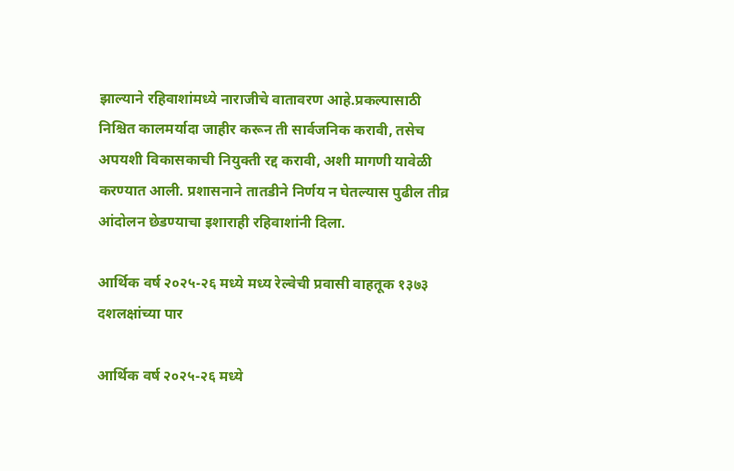झाल्याने रहिवाशांमध्ये नाराजीचे वातावरण आहे.प्रकल्पासाठी निश्चित कालमर्यादा जाहीर करून ती सार्वजनिक करावी, तसेच अपयशी विकासकाची नियुक्ती रद्द करावी, अशी मागणी यावेळी करण्यात आली. प्रशासनाने तातडीने निर्णय न घेतल्यास पुढील तीव्र आंदोलन छेडण्याचा इशाराही रहिवाशांनी दिला.

आर्थिक वर्ष २०२५-२६ मध्ये मध्य रेल्वेची प्रवासी वाहतूक १३७३ दशलक्षांच्या पार

आर्थिक वर्ष २०२५-२६ मध्ये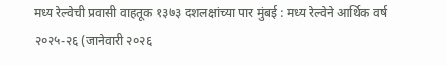मध्य रेल्वेची प्रवासी वाहतूक १३७३ दशलक्षांच्या पार मुंबई : मध्य रेल्वेने आर्थिक वर्ष २०२५-२६ (जानेवारी २०२६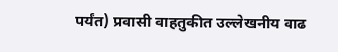पर्यंत) प्रवासी वाहतुकीत उल्लेखनीय वाढ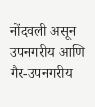नोंदवली असून उपनगरीय आणि गैर-उपनगरीय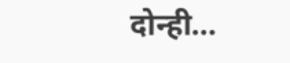दोन्ही…